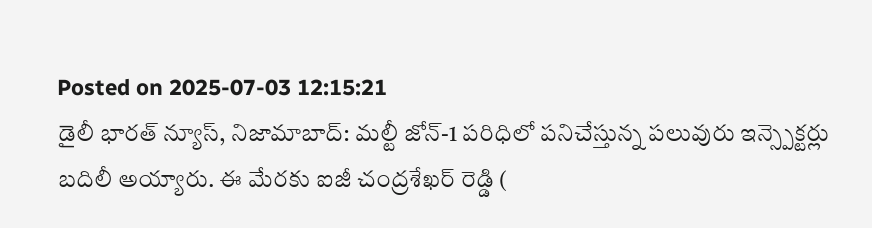Posted on 2025-07-03 12:15:21
డైలీ భారత్ న్యూస్, నిజామాబాద్: మల్టీ జోన్-1 పరిధిలో పనిచేస్తున్న పలువురు ఇన్స్పెక్టర్లు బదిలీ అయ్యారు. ఈ మేరకు ఐజీ చంద్రశేఖర్ రెడ్డి (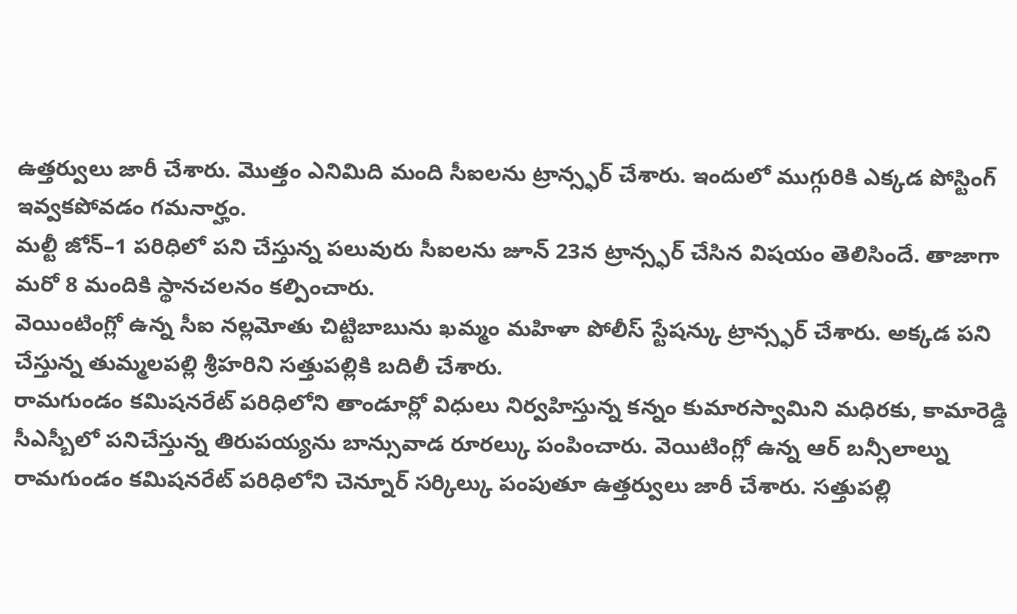ఉత్తర్వులు జారీ చేశారు. మొత్తం ఎనిమిది మంది సీఐలను ట్రాన్స్ఫర్ చేశారు. ఇందులో ముగ్గురికి ఎక్కడ పోస్టింగ్ ఇవ్వకపోవడం గమనార్హం.
మల్టీ జోన్–1 పరిధిలో పని చేస్తున్న పలువురు సీఐలను జూన్ 23న ట్రాన్స్ఫర్ చేసిన విషయం తెలిసిందే. తాజాగా మరో 8 మందికి స్థానచలనం కల్పించారు.
వెయింటింగ్లో ఉన్న సీఐ నల్లమోతు చిట్టిబాబును ఖమ్మం మహిళా పోలీస్ స్టేషన్కు ట్రాన్స్ఫర్ చేశారు. అక్కడ పని చేస్తున్న తుమ్మలపల్లి శ్రీహరిని సత్తుపల్లికి బదిలీ చేశారు.
రామగుండం కమిషనరేట్ పరిధిలోని తాండూర్లో విధులు నిర్వహిస్తున్న కన్నం కుమారస్వామిని మధిరకు, కామారెడ్డి సీఎస్బీలో పనిచేస్తున్న తిరుపయ్యను బాన్సువాడ రూరల్కు పంపించారు. వెయిటింగ్లో ఉన్న ఆర్ బన్సీలాల్ను రామగుండం కమిషనరేట్ పరిధిలోని చెన్నూర్ సర్కిల్కు పంపుతూ ఉత్తర్వులు జారీ చేశారు. సత్తుపల్లి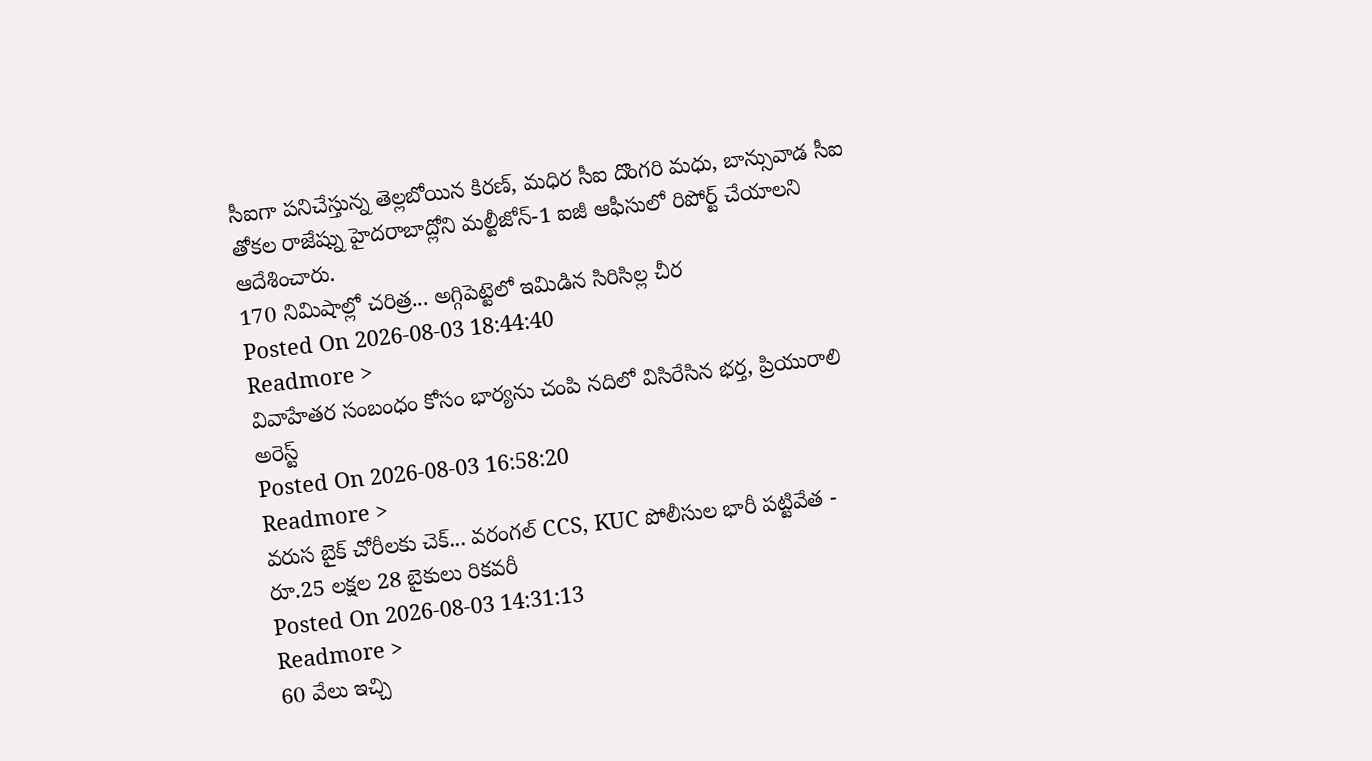సీఐగా పనిచేస్తున్న తెల్లబోయిన కిరణ్, మధిర సీఐ దొంగరి మధు, బాన్సువాడ సీఐ తోకల రాజేష్ను హైదరాబాద్లోని మల్టీజోన్-1 ఐజీ ఆఫీసులో రిపోర్ట్ చేయాలని ఆదేశించారు.
170 నిమిషాల్లో చరిత్ర... అగ్గిపెట్టెలో ఇమిడిన సిరిసిల్ల చీర
Posted On 2026-08-03 18:44:40
Readmore >
వివాహేతర సంబంధం కోసం భార్యను చంపి నదిలో విసిరేసిన భర్త, ప్రియురాలి అరెస్ట్
Posted On 2026-08-03 16:58:20
Readmore >
వరుస బైక్ చోరీలకు చెక్... వరంగల్ CCS, KUC పోలీసుల భారీ పట్టివేత - రూ.25 లక్షల 28 బైకులు రికవరీ
Posted On 2026-08-03 14:31:13
Readmore >
60 వేలు ఇచ్చి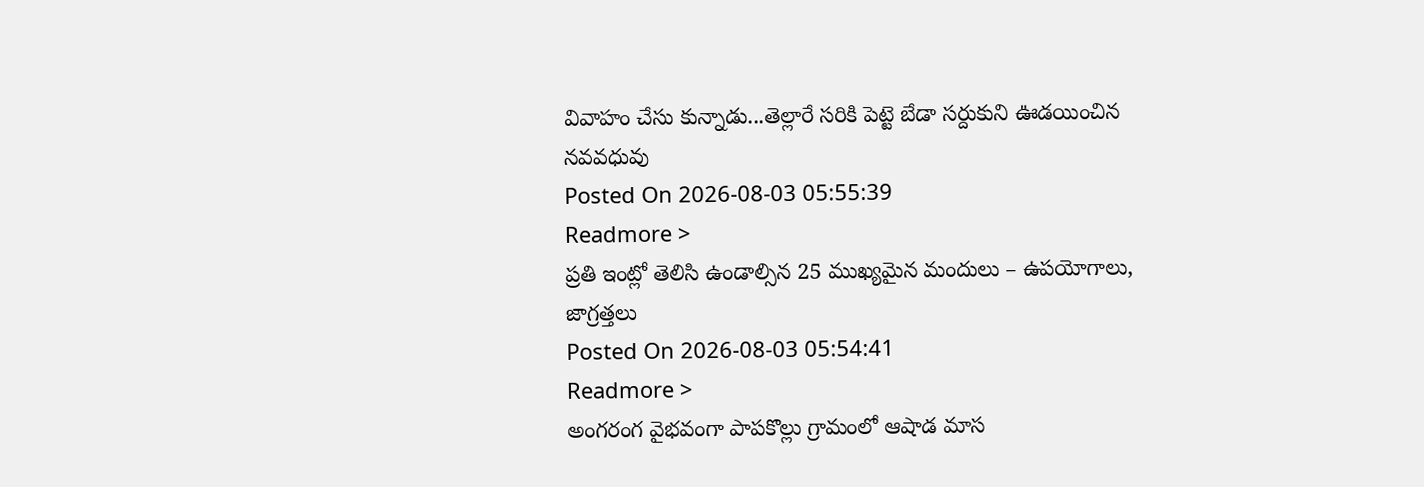వివాహం చేసు కున్నాడు...తెల్లారే సరికి పెట్టె బేడా సర్దుకుని ఊడయించిన నవవధువు
Posted On 2026-08-03 05:55:39
Readmore >
ప్రతి ఇంట్లో తెలిసి ఉండాల్సిన 25 ముఖ్యమైన మందులు – ఉపయోగాలు, జాగ్రత్తలు
Posted On 2026-08-03 05:54:41
Readmore >
అంగరంగ వైభవంగా పాపకొల్లు గ్రామంలో ఆషాడ మాస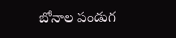బోనాల పండుగ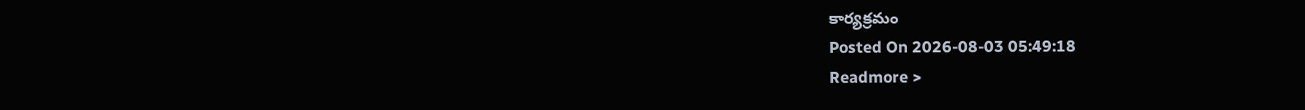కార్యక్రమం
Posted On 2026-08-03 05:49:18
Readmore >